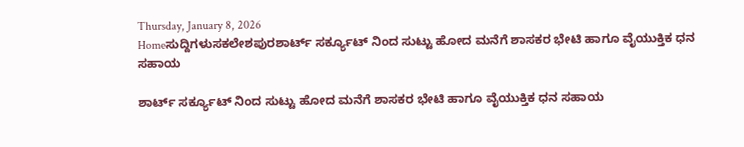Thursday, January 8, 2026
Homeಸುದ್ದಿಗಳುಸಕಲೇಶಪುರಶಾರ್ಟ್ ಸರ್ಕ್ಯೂಟ್ ನಿಂದ ಸುಟ್ಟು ಹೋದ ಮನೆಗೆ ಶಾಸಕರ ಭೇಟಿ ಹಾಗೂ ವೈಯುಕ್ತಿಕ ಧನ ಸಹಾಯ

ಶಾರ್ಟ್ ಸರ್ಕ್ಯೂಟ್ ನಿಂದ ಸುಟ್ಟು ಹೋದ ಮನೆಗೆ ಶಾಸಕರ ಭೇಟಿ ಹಾಗೂ ವೈಯುಕ್ತಿಕ ಧನ ಸಹಾಯ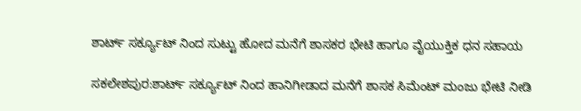ಶಾರ್ಟ್ ಸರ್ಕ್ಯೂಟ್ ನಿಂದ ಸುಟ್ಟು ಹೋದ ಮನೆಗೆ ಶಾಸಕರ ಭೇಟಿ ಹಾಗೂ ವೈಯುಕ್ತಿಕ ಧನ ಸಹಾಯ

ಸಕಲೇಶಪುರ:ಶಾರ್ಟ್ ಸರ್ಕ್ಯೂಟ್ ನಿಂದ ಹಾನಿಗೀಡಾದ ಮನೆಗೆ ಶಾಸಕ ಸಿಮೆಂಟ್ ಮಂಜು ಭೇಟಿ ನೀಡಿ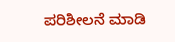ಪರಿಶೀಲನೆ ಮಾಡಿ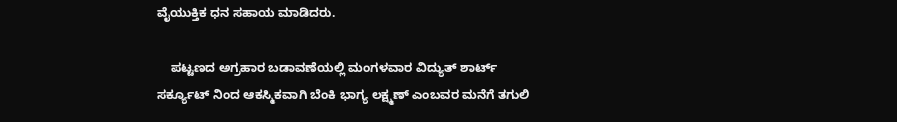ವೈಯುಕ್ತಿಕ ಧನ ಸಹಾಯ ಮಾಡಿದರು.

    ಪಟ್ಟಣದ ಅಗ್ರಹಾರ ಬಡಾವಣೆಯಲ್ಲಿ ಮಂಗಳವಾರ ವಿದ್ಯುತ್ ಶಾರ್ಟ್ ಸರ್ಕ್ಯೂಟ್ ನಿಂದ ಆಕಸ್ಮಿಕವಾಗಿ ಬೆಂಕಿ ಭಾಗ್ಯ ಲಕ್ಷ್ಮಣ್ ಎಂಬವರ ಮನೆಗೆ ತಗುಲಿ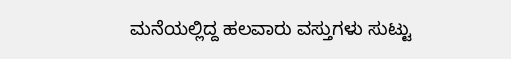ಮನೆಯಲ್ಲಿದ್ದ ಹಲವಾರು ವಸ್ತುಗಳು ಸುಟ್ಟು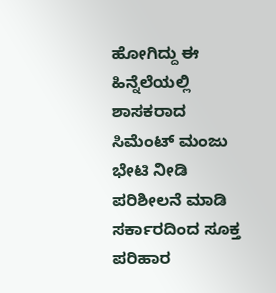ಹೋಗಿದ್ದು ಈ ಹಿನ್ನೆಲೆಯಲ್ಲಿ ಶಾಸಕರಾದ ಸಿಮೆಂಟ್ ಮಂಜು ಭೇಟಿ ನೀಡಿ ಪರಿಶೀಲನೆ ಮಾಡಿ ಸರ್ಕಾರದಿಂದ ಸೂಕ್ತ ಪರಿಹಾರ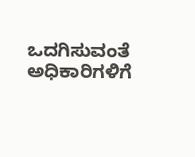ಒದಗಿಸುವಂತೆ ಅಧಿಕಾರಿಗಳಿಗೆ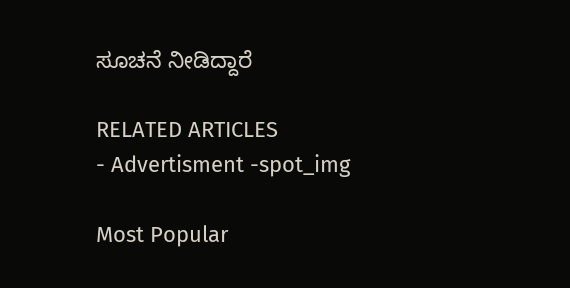ಸೂಚನೆ ನೀಡಿದ್ದಾರೆ

RELATED ARTICLES
- Advertisment -spot_img

Most Popular